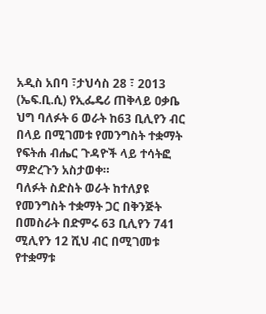አዲስ አበባ ፣ታህሳስ 28 ፣ 2013 (ኤፍ.ቢ.ሲ) የኢፌዴሪ ጠቅላይ ዐቃቤ ህግ ባለፉት 6 ወራት ከ63 ቢሊየን ብር በላይ በሚገመቱ የመንግስት ተቋማት የፍትሐ ብሔር ጉዳዮች ላይ ተሳትፎ ማድረጉን አስታወቀ።
ባለፉት ስድስት ወራት ከተለያዩ የመንግስት ተቋማት ጋር በቅንጅት በመስራት በድምሩ 63 ቢሊየን 741 ሚሊየን 12 ሺህ ብር በሚገመቱ የተቋማቱ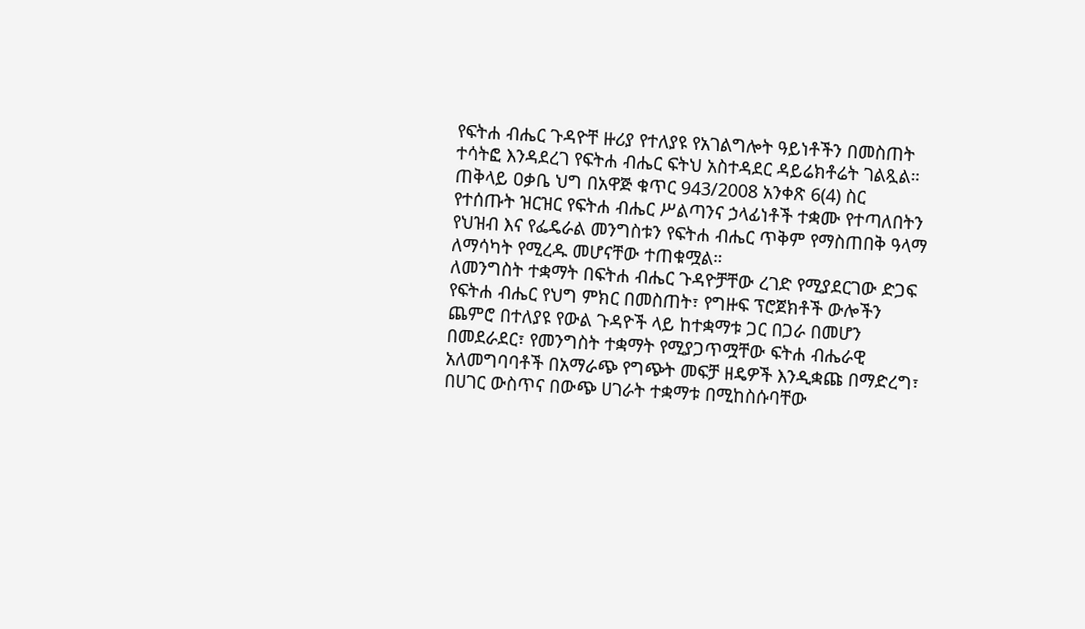የፍትሐ ብሔር ጉዳዮቸ ዙሪያ የተለያዩ የአገልግሎት ዓይነቶችን በመስጠት ተሳትፎ እንዳደረገ የፍትሐ ብሔር ፍትህ አስተዳደር ዳይሬክቶሬት ገልጿል።
ጠቅላይ ዐቃቤ ህግ በአዋጅ ቁጥር 943/2008 አንቀጽ 6(4) ስር የተሰጡት ዝርዝር የፍትሐ ብሔር ሥልጣንና ኃላፊነቶች ተቋሙ የተጣለበትን የህዝብ እና የፌዴራል መንግስቱን የፍትሐ ብሔር ጥቅም የማስጠበቅ ዓላማ ለማሳካት የሚረዱ መሆናቸው ተጠቁሟል።
ለመንግስት ተቋማት በፍትሐ ብሔር ጉዳዮቻቸው ረገድ የሚያደርገው ድጋፍ የፍትሐ ብሔር የህግ ምክር በመስጠት፣ የግዙፍ ፕሮጀክቶች ውሎችን ጨምሮ በተለያዩ የውል ጉዳዮች ላይ ከተቋማቱ ጋር በጋራ በመሆን በመደራደር፣ የመንግስት ተቋማት የሚያጋጥሟቸው ፍትሐ ብሔራዊ አለመግባባቶች በአማራጭ የግጭት መፍቻ ዘዴዎች እንዲቋጩ በማድረግ፣ በሀገር ውስጥና በውጭ ሀገራት ተቋማቱ በሚከስሱባቸው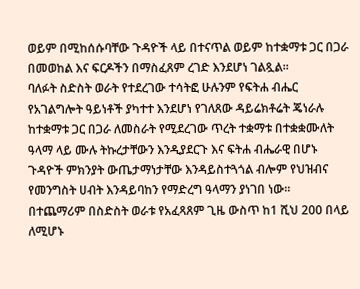ወይም በሚከሰሱባቸው ጉዳዮች ላይ በተናጥል ወይም ከተቋማቱ ጋር በጋራ በመወከል እና ፍርዶችን በማስፈጸም ረገድ እንደሆነ ገልጿል፡፡
ባለፉት ስድስት ወራት የተደረገው ተሳትፎ ሁሉንም የፍትሐ ብሔር የአገልግሎት ዓይነቶች ያካተተ እንደሆነ የገለጸው ዳይሬክቶሬት ጄነራሉ ከተቋማቱ ጋር በጋራ ለመስራት የሚደረገው ጥረት ተቋማቱ በተቋቋሙለት ዓላማ ላይ ሙሉ ትኩረታቸውን እንዲያደርጉ እና ፍትሐ ብሔራዊ በሆኑ ጉዳዮች ምክንያት ውጤታማነታቸው እንዳይስተጓጎል ብሎም የህዝብና የመንግስት ሀብት እንዳይባከን የማድረግ ዓላማን ያነገበ ነው፡፡
በተጨማሪም በስድስት ወራቱ የአፈጻጸም ጊዜ ውስጥ ከ1 ሺህ 200 በላይ ለሚሆኑ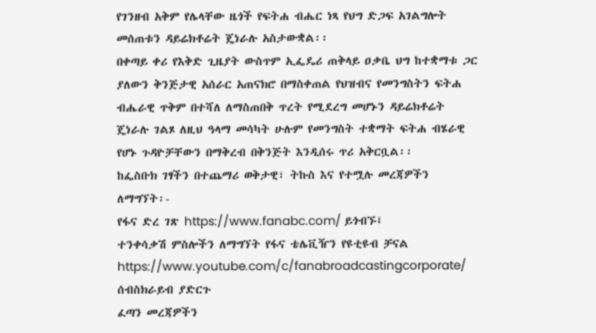የገንዘብ አቅም የሌላቸው ዜጎች የፍትሐ ብሔር ነጻ የህግ ድጋፍ አገልግሎት መሰጠቱን ዳይሬክቶሬት ጄነራሉ አስታውቋል፡፡
በቀጣይ ቀሪ የእቅድ ጊዜያት ውስጥም ኢፌዴሪ ጠቅላይ ዐቃቤ ህግ ከተቋማቱ ጋር ያለውን ቅንጅታዊ አሰራር አጠናክሮ በማስቀጠል የህዝብና የመንግስትን ፍትሐ ብሔራዊ ጥቅም በተሻለ ለማስጠበቅ ጥረት የሚደረግ መሆኑን ዳይሬክቶሬት ጄነራሉ ገልጾ ለዚህ ዓላማ መሳካት ሁሉም የመንግስት ተቋማት ፍትሐ ብሄራዊ የሆኑ ጉዳዮቻቸውን በማቅረብ በቅንጅት እንዲሰሩ ጥሪ አቅርቧል፡፡
ከፌስቡክ ገፃችን በተጨማሪ ወቅታዊ፣ ትኩስ እና የተሟሉ መረጃዎችን ለማግኘት፡-
የፋና ድረ ገጽ https://www.fanabc.com/ ይጎብኙ፤
ተንቀሳቃሽ ምስሎችን ለማግኘት የፋና ቴሌቪዥን የዩቲዩብ ቻናል https://www.youtube.com/c/fanabroadcastingcorporate/ ሰብስክራይብ ያድርጉ
ፈጣን መረጃዎችን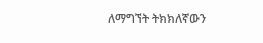ለማግኘት ትክክለኛውን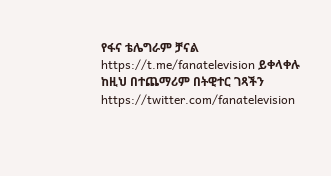የፋና ቴሌግራም ቻናል https://t.me/fanatelevision ይቀላቀሉ
ከዚህ በተጨማሪም በትዊተር ገጻችን https://twitter.com/fanatelevision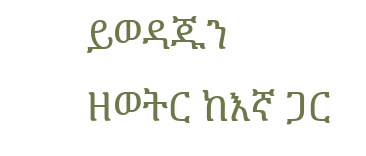ይወዳጁን
ዘወትር ከእኛ ጋር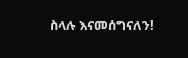ስላሉ እናመሰግናለን!